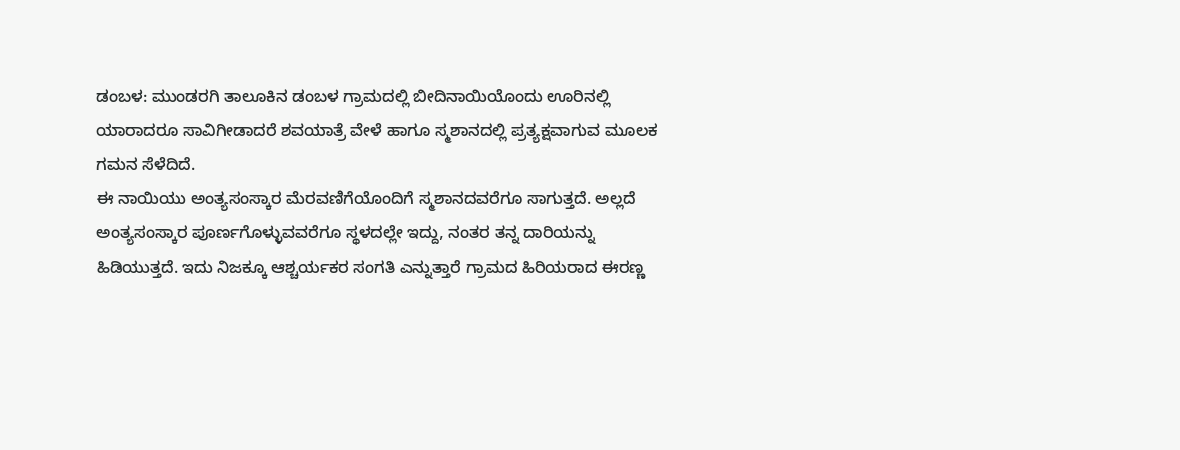ಡಂಬಳ: ಮುಂಡರಗಿ ತಾಲೂಕಿನ ಡಂಬಳ ಗ್ರಾಮದಲ್ಲಿ ಬೀದಿನಾಯಿಯೊಂದು ಊರಿನಲ್ಲಿ ಯಾರಾದರೂ ಸಾವಿಗೀಡಾದರೆ ಶವಯಾತ್ರೆ ವೇಳೆ ಹಾಗೂ ಸ್ಮಶಾನದಲ್ಲಿ ಪ್ರತ್ಯಕ್ಷವಾಗುವ ಮೂಲಕ ಗಮನ ಸೆಳೆದಿದೆ.
ಈ ನಾಯಿಯು ಅಂತ್ಯಸಂಸ್ಕಾರ ಮೆರವಣಿಗೆಯೊಂದಿಗೆ ಸ್ಮಶಾನದವರೆಗೂ ಸಾಗುತ್ತದೆ. ಅಲ್ಲದೆ ಅಂತ್ಯಸಂಸ್ಕಾರ ಪೂರ್ಣಗೊಳ್ಳುವವರೆಗೂ ಸ್ಥಳದಲ್ಲೇ ಇದ್ದು, ನಂತರ ತನ್ನ ದಾರಿಯನ್ನು ಹಿಡಿಯುತ್ತದೆ. ಇದು ನಿಜಕ್ಕೂ ಆಶ್ಚರ್ಯಕರ ಸಂಗತಿ ಎನ್ನುತ್ತಾರೆ ಗ್ರಾಮದ ಹಿರಿಯರಾದ ಈರಣ್ಣ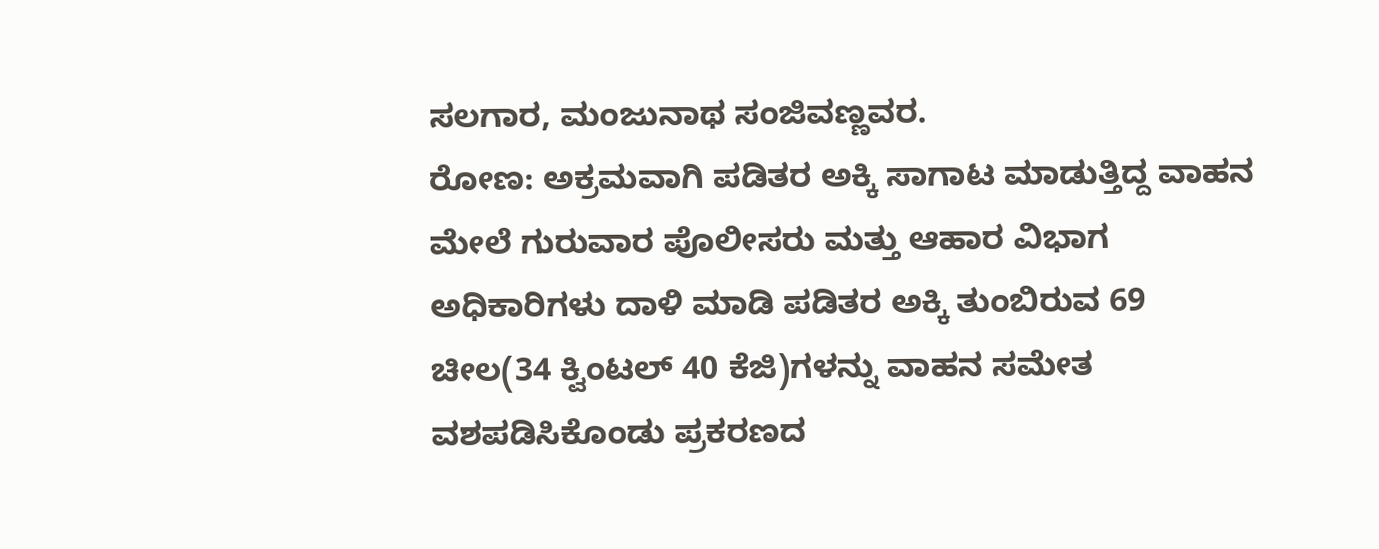ಸಲಗಾರ, ಮಂಜುನಾಥ ಸಂಜಿವಣ್ಣವರ.
ರೋಣ: ಅಕ್ರಮವಾಗಿ ಪಡಿತರ ಅಕ್ಕಿ ಸಾಗಾಟ ಮಾಡುತ್ತಿದ್ದ ವಾಹನ ಮೇಲೆ ಗುರುವಾರ ಪೊಲೀಸರು ಮತ್ತು ಆಹಾರ ವಿಭಾಗ ಅಧಿಕಾರಿಗಳು ದಾಳಿ ಮಾಡಿ ಪಡಿತರ ಅಕ್ಕಿ ತುಂಬಿರುವ 69 ಚೀಲ(34 ಕ್ವಿಂಟಲ್ 40 ಕೆಜಿ)ಗಳನ್ನು ವಾಹನ ಸಮೇತ ವಶಪಡಿಸಿಕೊಂಡು ಪ್ರಕರಣದ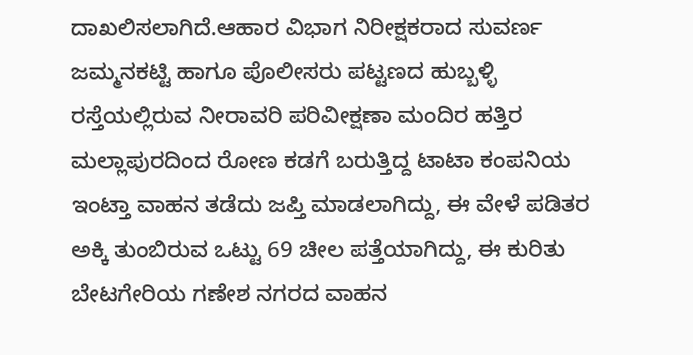ದಾಖಲಿಸಲಾಗಿದೆ.ಆಹಾರ ವಿಭಾಗ ನಿರೀಕ್ಷಕರಾದ ಸುವರ್ಣ ಜಮ್ಮನಕಟ್ಟಿ ಹಾಗೂ ಪೊಲೀಸರು ಪಟ್ಟಣದ ಹುಬ್ಬಳ್ಳಿ ರಸ್ತೆಯಲ್ಲಿರುವ ನೀರಾವರಿ ಪರಿವೀಕ್ಷಣಾ ಮಂದಿರ ಹತ್ತಿರ ಮಲ್ಲಾಪುರದಿಂದ ರೋಣ ಕಡಗೆ ಬರುತ್ತಿದ್ದ ಟಾಟಾ ಕಂಪನಿಯ ಇಂಟ್ತಾ ವಾಹನ ತಡೆದು ಜಪ್ತಿ ಮಾಡಲಾಗಿದ್ದು, ಈ ವೇಳೆ ಪಡಿತರ ಅಕ್ಕಿ ತುಂಬಿರುವ ಒಟ್ಟು 69 ಚೀಲ ಪತ್ತೆಯಾಗಿದ್ದು, ಈ ಕುರಿತು ಬೇಟಗೇರಿಯ ಗಣೇಶ ನಗರದ ವಾಹನ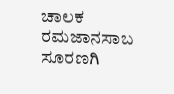ಚಾಲಕ ರಮಜಾನಸಾಬ ಸೂರಣಗಿ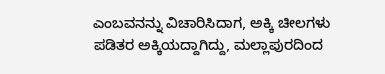ಎಂಬವನನ್ನು ವಿಚಾರಿಸಿದಾಗ, ಅಕ್ಕಿ ಚೀಲಗಳು ಪಡಿತರ ಅಕ್ಕಿಯದ್ದಾಗಿದ್ದು, ಮಲ್ಲಾಪುರದಿಂದ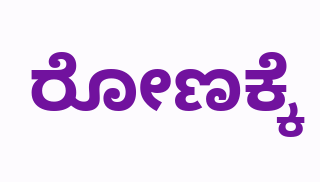ರೋಣಕ್ಕೆ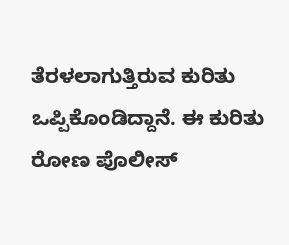ತೆರಳಲಾಗುತ್ತಿರುವ ಕುರಿತು ಒಪ್ಪಿಕೊಂಡಿದ್ದಾನೆ. ಈ ಕುರಿತು ರೋಣ ಪೊಲೀಸ್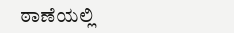ಠಾಣೆಯಲ್ಲಿ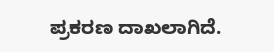ಪ್ರಕರಣ ದಾಖಲಾಗಿದೆ.